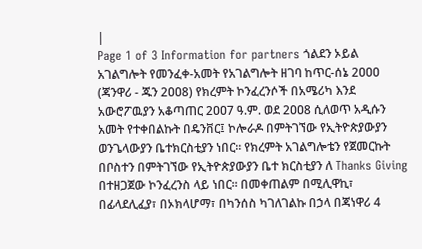|
Page 1 of 3 Information for partners ጎልደን ኦይል አገልግሎት የመንፈቀ-አመት የአገልግሎት ዘገባ ከጥር-ሰኔ 2ዐዐዐ (ጃንዋሪ - ጁን 2ዐዐ8) የክረምት ኮንፈረንሶች በአሜሪካ እንደ አውሮፖዉያን አቆጣጠር 2ዐዐ7 ዓ.ም. ወደ 2ዐዐ8 ሲለወጥ አዲሱን አመት የተቀበልኩት በዴንቨር፤ ኮሎራዶ በምትገኘው የኢትዮጵያውያን ወንጌላውያን ቤተክርስቲያን ነበር፡፡ የክረምት አገልግሎቴን የጀመርኩት በቦስተን በምትገኘው የኢትዮጵያውያን ቤተ ክርስቲያን ለ Thanks Giving በተዘጋጀው ኮንፈረንስ ላይ ነበር፡፡ በመቀጠልም በሚሊዋኪ፣ በፊላደሊፈያ፣ በኦክላሆማ፣ በካንሰስ ካገለገልኩ በኃላ በጃነዋሪ 4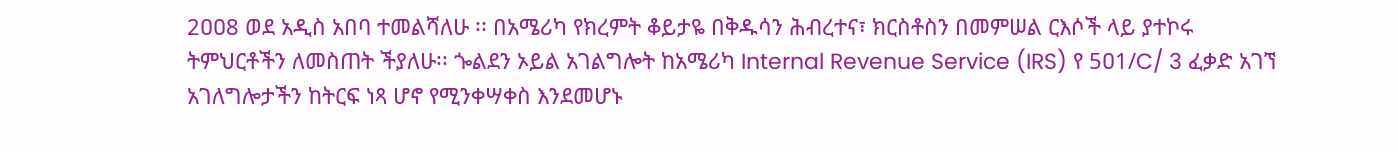2ዐዐ8 ወደ አዲስ አበባ ተመልሻለሁ ፡፡ በአሜሪካ የክረምት ቆይታዬ በቅዱሳን ሕብረተና፣ ክርስቶስን በመምሠል ርእሶች ላይ ያተኮሩ ትምህርቶችን ለመስጠት ችያለሁ፡፡ ጐልደን ኦይል አገልግሎት ከአሜሪካ Internal Revenue Service (IRS) የ 5ዐ1/C/ 3 ፈቃድ አገኘ አገለግሎታችን ከትርፍ ነጻ ሆኖ የሚንቀሣቀስ እንደመሆኑ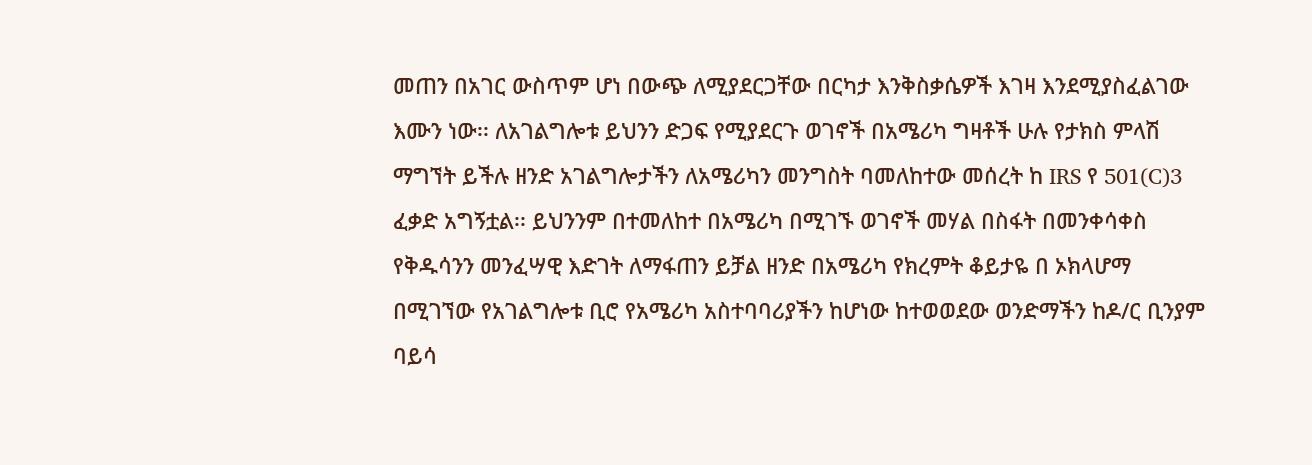መጠን በአገር ውስጥም ሆነ በውጭ ለሚያደርጋቸው በርካታ እንቅስቃሴዎች እገዛ እንደሚያስፈልገው እሙን ነው፡፡ ለአገልግሎቱ ይህንን ድጋፍ የሚያደርጉ ወገኖች በአሜሪካ ግዛቶች ሁሉ የታክስ ምላሽ ማግኘት ይችሉ ዘንድ አገልግሎታችን ለአሜሪካን መንግስት ባመለከተው መሰረት ከ IRS የ 501(C)3 ፈቃድ አግኝቷል፡፡ ይህንንም በተመለከተ በአሜሪካ በሚገኙ ወገኖች መሃል በስፋት በመንቀሳቀስ የቅዱሳንን መንፈሣዊ እድገት ለማፋጠን ይቻል ዘንድ በአሜሪካ የክረምት ቆይታዬ በ ኦክላሆማ በሚገኘው የአገልግሎቱ ቢሮ የአሜሪካ አስተባባሪያችን ከሆነው ከተወወደው ወንድማችን ከዶ/ር ቢንያም ባይሳ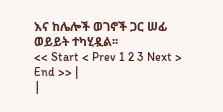እና ከሌሎች ወገኖች ጋር ሠፊ ወይይት ተካሂዷል፡፡
<< Start < Prev 1 2 3 Next > End >> |
|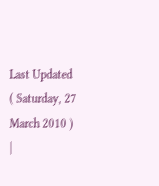Last Updated ( Saturday, 27 March 2010 )
|